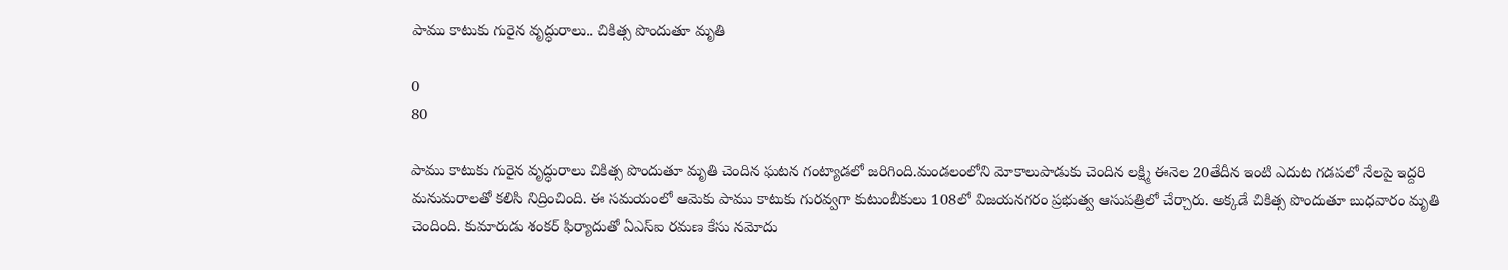పాము కాటుకు గురైన వృద్ధురాలు.. చికిత్స పొందుతూ మృతి

0
80

పాము కాటుకు గురైన వృద్ధురాలు చికిత్స పొందుతూ మృతి చెందిన ఘటన గంట్యాడలో జరిగింది.మండలంలోని మోకాలుపాడుకు చెందిన లక్ష్మి ఈనెల 20తేదీన ఇంటి ఎదుట గడపలో నేలపై ఇద్దరి మనుమరాలతో కలిసి నిద్రించింది. ఈ సమయంలో ఆమెకు పాము కాటుకు గురవ్వగా కుటుంబీకులు 108లో విజయనగరం ప్రభుత్వ ఆసుపత్రిలో చేర్చారు. అక్కడే చికిత్స పొందుతూ బుధవారం మృతి చెందింది. కుమారుడు శంకర్ ఫిర్యాదుతో ఏఎస్ఐ రమణ కేసు నమోదు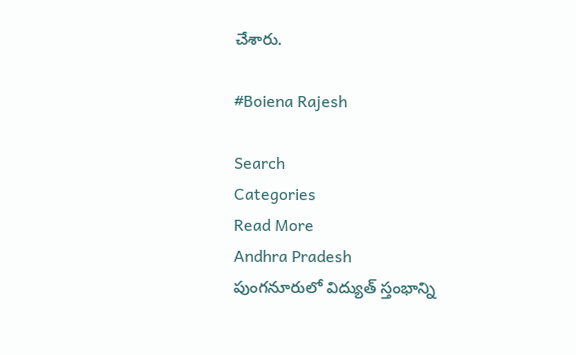చేశారు.

#Boiena Rajesh

Search
Categories
Read More
Andhra Pradesh
పుంగనూరులో విద్యుత్ స్తంభాన్ని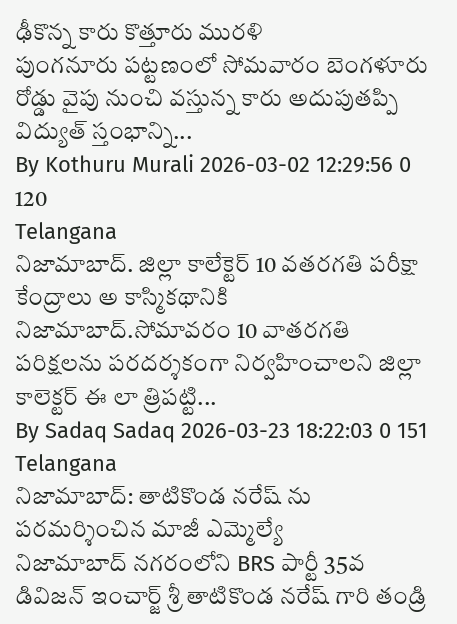ఢీకొన్న కారు కొత్తూరు మురళి
పుంగనూరు పట్టణంలో సోమవారం బెంగళూరు రోడ్డు వైపు నుంచి వస్తున్న కారు అదుపుతప్పి విద్యుత్ స్తంభాన్ని...
By Kothuru Murali 2026-03-02 12:29:56 0 120
Telangana
నిజామాబాద్. జిల్లా కాలేక్టెర్ 10 వతరగతి పరీక్షా కేంద్రాలు అ కాస్మికథానికి
నిజామాబాద్.సోమావరం 10 వాతరగతి పరిక్షలను పరదర్శకంగా నిర్వహించాలని జిల్లా కాలెక్టర్ ఈ లా త్రిపట్టి...
By Sadaq Sadaq 2026-03-23 18:22:03 0 151
Telangana
నిజామాబాద్: తాటికొండ నరేష్ ను పరమర్శించిన మాజీ ఎమ్మెల్యే
నిజామాబాద్ నగరంలోని BRS పార్టీ 35వ డివిజన్ ఇంచార్జ్ శ్రీ తాటికొండ నరేష్ గారి తండ్రి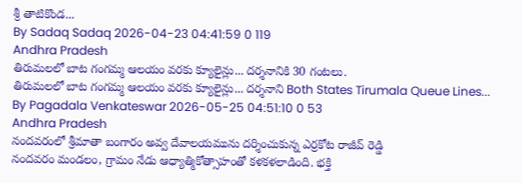శ్రీ తాటికొండ...
By Sadaq Sadaq 2026-04-23 04:41:59 0 119
Andhra Pradesh
తిరుమలలో బాట గంగమ్మ ఆలయం వరకు క్యూలైన్లు... దర్శనానికి 30 గంటలు.
తిరుమలలో బాట గంగమ్మ ఆలయం వరకు క్యూలైన్లు... దర్శనాని Both States Tirumala Queue Lines...
By Pagadala Venkateswar 2026-05-25 04:51:10 0 53
Andhra Pradesh
నందవరంలో శ్రీమాతా బంగారం అవ్వ దేవాలయమును దర్శించుకున్న ఎర్రకోట రాజీవ్ రెడ్డి
నందవరం మండలం, గ్రామం నేడు ఆధ్యాత్మికోత్సాహంతో కళకళలాడింది. భక్తి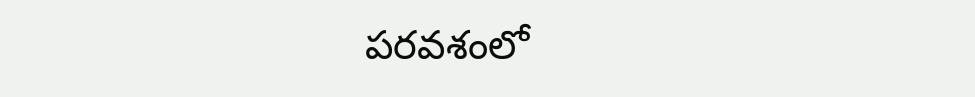పరవశంలో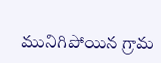మునిగిపోయిన గ్రామ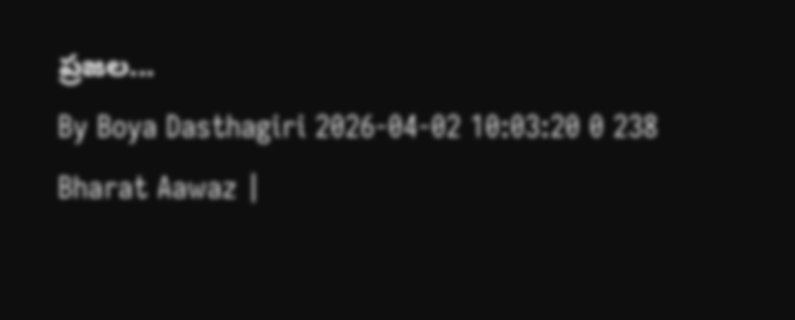ప్రజల...
By Boya Dasthagiri 2026-04-02 10:03:20 0 238
Bharat Aawaz |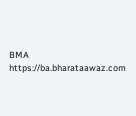BMA https://ba.bharataawaz.com